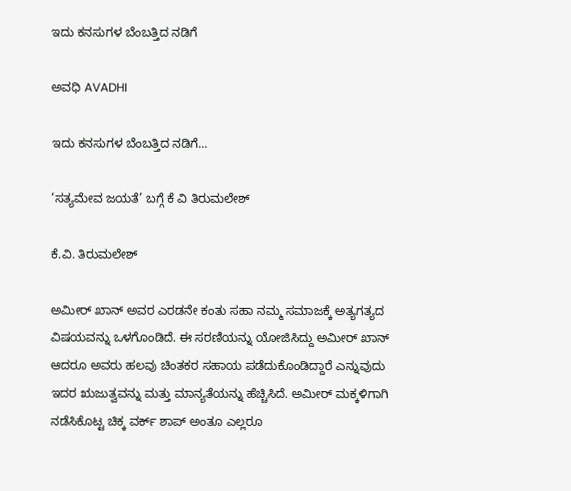ಇದು ಕನಸುಗಳ ಬೆಂಬತ್ತಿದ ನಡಿಗೆ‍

ಅವಧಿ AVADHI

ಇದು ಕನಸುಗಳ ಬೆಂಬತ್ತಿದ ನಡಿಗೆ...

‘ಸತ್ಯಮೇವ ಜಯತೆ’ ಬಗ್ಗೆ ಕೆ ವಿ ತಿರುಮಲೇಶ್

ಕೆ.ವಿ. ತಿರುಮಲೇಶ್

ಅಮೀರ್ ಖಾನ್ ಅವರ ಎರಡನೇ ಕಂತು ಸಹಾ ನಮ್ಮ ಸಮಾಜಕ್ಕೆ ಅತ್ಯಗತ್ಯದ ವಿಷಯವನ್ನು ಒಳಗೊಂಡಿದೆ. ಈ ಸರಣಿಯನ್ನು ಯೋಜಿಸಿದ್ದು ಅಮೀರ್ ಖಾನ್ ಆದರೂ ಅವರು ಹಲವು ಚಿಂತಕರ ಸಹಾಯ ಪಡೆದುಕೊಂಡಿದ್ದಾರೆ ಎನ್ನುವುದು ಇದರ ಋಜುತ್ವವನ್ನು ಮತ್ತು ಮಾನ್ಯತೆಯನ್ನು ಹೆಚ್ಚಿಸಿದೆ. ಅಮೀರ್ ಮಕ್ಕಳಿಗಾಗಿ ನಡೆಸಿಕೊಟ್ಟ ಚಿಕ್ಕ ವರ್ಕ್ ಶಾಪ್ ಅಂತೂ ಎಲ್ಲರೂ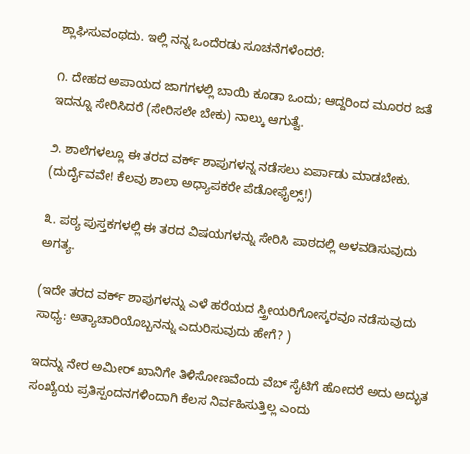ಶ್ಲಾಘಿಸುವಂಥದು. ಇಲ್ಲಿ ನನ್ನ ಒಂದೆರಡು ಸೂಚನೆಗಳೆಂದರೆ:

೧. ದೇಹದ ಅಪಾಯದ ಜಾಗಗಳಲ್ಲಿ ಬಾಯಿ ಕೂಡಾ ಒಂದು; ಆದ್ದರಿಂದ ಮೂರರ ಜತೆ ಇದನ್ನೂ ಸೇರಿಸಿದರೆ (ಸೇರಿಸಲೇ ಬೇಕು) ನಾಲ್ಕು ಆಗುತ್ವೆ.

೨. ಶಾಲೆಗಳಲ್ಲೂ ಈ ತರದ ವರ್ಕ್ ಶಾಪುಗಳನ್ನ ನಡೆಸಲು ಏರ್ಪಾಡು ಮಾಡಬೇಕು. (ದುರ್ದೈವವೇ! ಕೆಲವು ಶಾಲಾ ಅಧ್ಯಾಪಕರೇ ಪೆಡೋಫೈಲ್ಸ್!)

೩. ಪಠ್ಯ ಪುಸ್ತಕಗಳಲ್ಲಿ ಈ ತರದ ವಿಷಯಗಳನ್ನು ಸೇರಿಸಿ ಪಾಠದಲ್ಲಿ ಅಳವಡಿಸುವುದು ಅಗತ್ಯ.

(ಇದೇ ತರದ ವರ್ಕ್ ಶಾಪುಗಳನ್ನು ಎಳೆ ಹರೆಯದ ಸ್ತ್ರೀಯರಿಗೋಸ್ಕರವೂ ನಡೆಸುವುದು ಸಾಧ್ಯ: ಅತ್ಯಾಚಾರಿಯೊಬ್ಬನನ್ನು ಎದುರಿಸುವುದು ಹೇಗೆ? )

ಇದನ್ನು ನೇರ ಅಮೀರ್ ಖಾನಿಗೇ ತಿಳಿಸೋಣವೆಂದು ವೆಬ್ ಸೈಟಿಗೆ ಹೋದರೆ ಅದು ಅದ್ಭುತ ಸಂಖ್ಯೆಯ ಪ್ರತಿಸ್ಪಂದನಗಳಿಂದಾಗಿ ಕೆಲಸ ನಿರ್ವಹಿಸುತ್ತಿಲ್ಲ ಎಂದು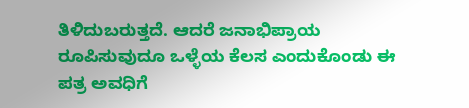ತಿಳಿದುಬರುತ್ತದೆ. ಆದರೆ ಜನಾಭಿಪ್ರಾಯ ರೂಪಿಸುವುದೂ ಒಳ್ಳೆಯ ಕೆಲಸ ಎಂದುಕೊಂಡು ಈ ಪತ್ರ ಅವಧಿಗೆ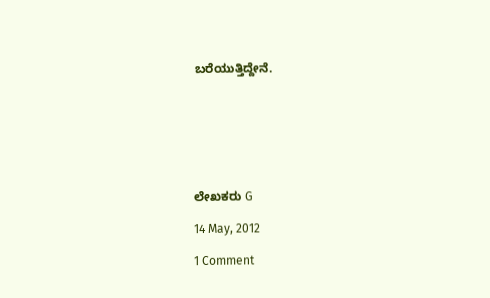ಬರೆಯುತ್ತಿದ್ದೇನೆ.







ಲೇಖಕರು G

14 May, 2012

1 Comment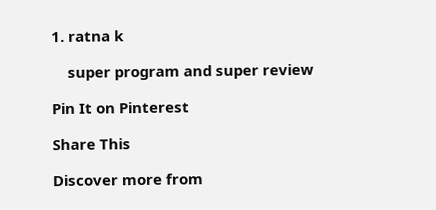1. ratna k

    super program and super review

Pin It on Pinterest

Share This

Discover more from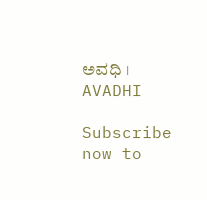ಅವಧಿ । AVADHI

Subscribe now to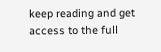keep reading and get access to the full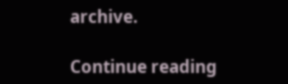archive.

Continue reading